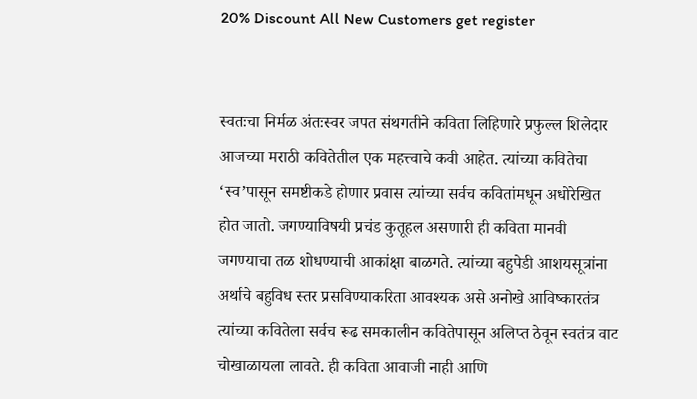20% Discount All New Customers get register


स्वतःचा निर्मळ अंतःस्वर जपत संथगतीने कविता लिहिणारे प्रफुल्ल शिलेदार आजच्या मराठी कवितेतील एक महत्त्वाचे कवी आहेत. त्यांच्या कवितेचा ‘स्व’पासून समष्टीकडे होणार प्रवास त्यांच्या सर्वच कवितांमधून अधोरेखित होत जातो. जगण्याविषयी प्रचंड कुतूहल असणारी ही कविता मानवी जगण्याचा तळ शोधण्याची आकांक्षा बाळगते. त्यांच्या बहुपेडी आशयसूत्रांना अर्थाचे बहुविध स्तर प्रसविण्याकरिता आवश्यक असे अनोखे आविष्कारतंत्र त्यांच्या कवितेला सर्वच रूढ समकालीन कवितेपासून अलिप्त ठेवून स्वतंत्र वाट चोखाळायला लावते. ही कविता आवाजी नाही आणि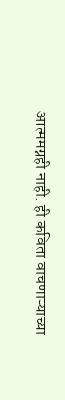आत्ममग्नही नाही. ही कविता वाचणाऱ्याच्या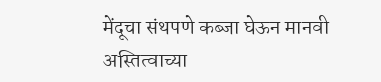मेंदूचा संथपणे कब्जा घेऊन मानवी अस्तित्वाच्या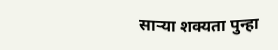साऱ्या शक्यता पुन्हा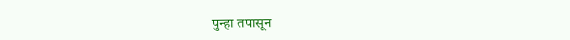पुन्हा तपासून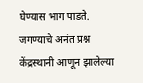घेण्यास भाग पाडते. जगण्याचे अनंत प्रश्न केंद्रस्थानी आणून झालेल्या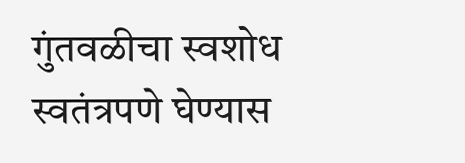गुंतवळीचा स्वशोध स्वतंत्रपणे घेण्यास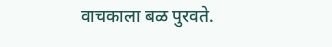वाचकाला बळ पुरवते.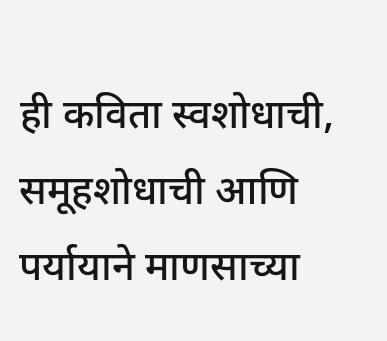ही कविता स्वशोधाची, समूहशोधाची आणि पर्यायाने माणसाच्या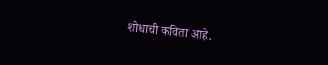शोधाची कविता आहे.